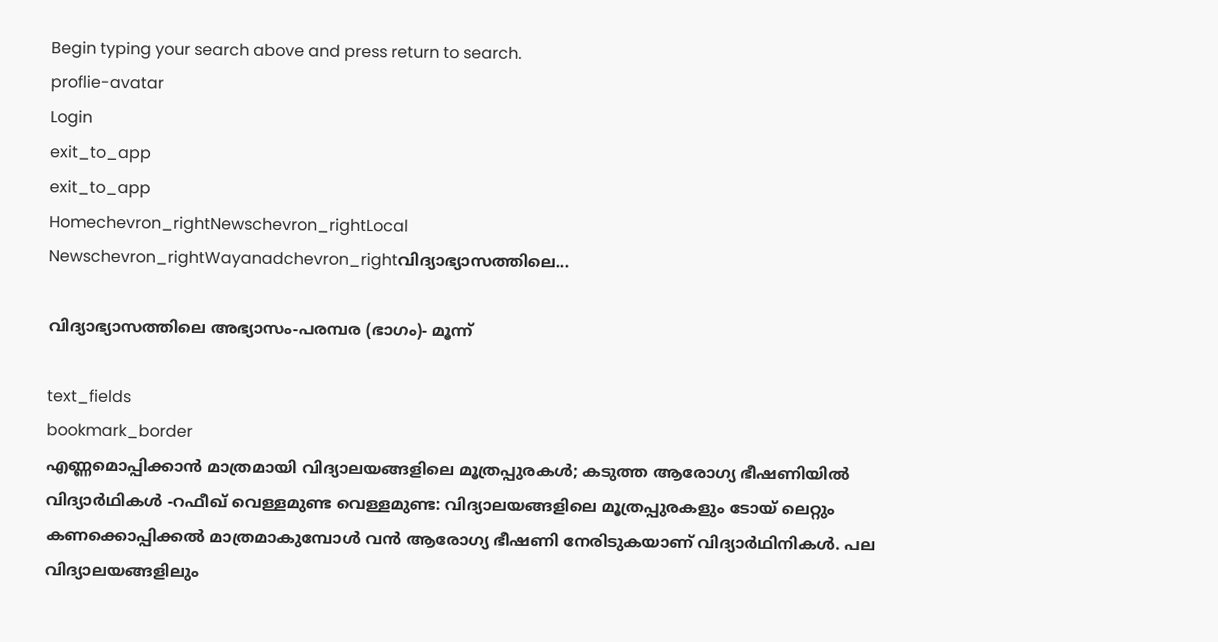Begin typing your search above and press return to search.
proflie-avatar
Login
exit_to_app
exit_to_app
Homechevron_rightNewschevron_rightLocal Newschevron_rightWayanadchevron_rightവിദ്യാഭ്യാസത്തിലെ...

വിദ്യാഭ്യാസത്തിലെ അഭ്യാസം-പരമ്പര (ഭാഗം)- മൂന്ന്

text_fields
bookmark_border
എണ്ണമൊപ്പിക്കാൻ മാത്രമായി വിദ്യാലയങ്ങളിലെ മൂത്രപ്പുരകൾ; കടുത്ത ആരോഗ്യ ഭീഷണിയിൽ വിദ്യാർഥികൾ -റഫീഖ് വെള്ളമുണ്ട വെള്ളമുണ്ട: വിദ്യാലയങ്ങളിലെ മൂത്രപ്പുരകളും ടോയ് ലെറ്റും കണക്കൊപ്പിക്കൽ മാത്രമാകുമ്പോൾ വൻ ആരോഗ്യ ഭീഷണി നേരിടുകയാണ് വിദ്യാർഥിനികൾ. പല വിദ്യാലയങ്ങളിലും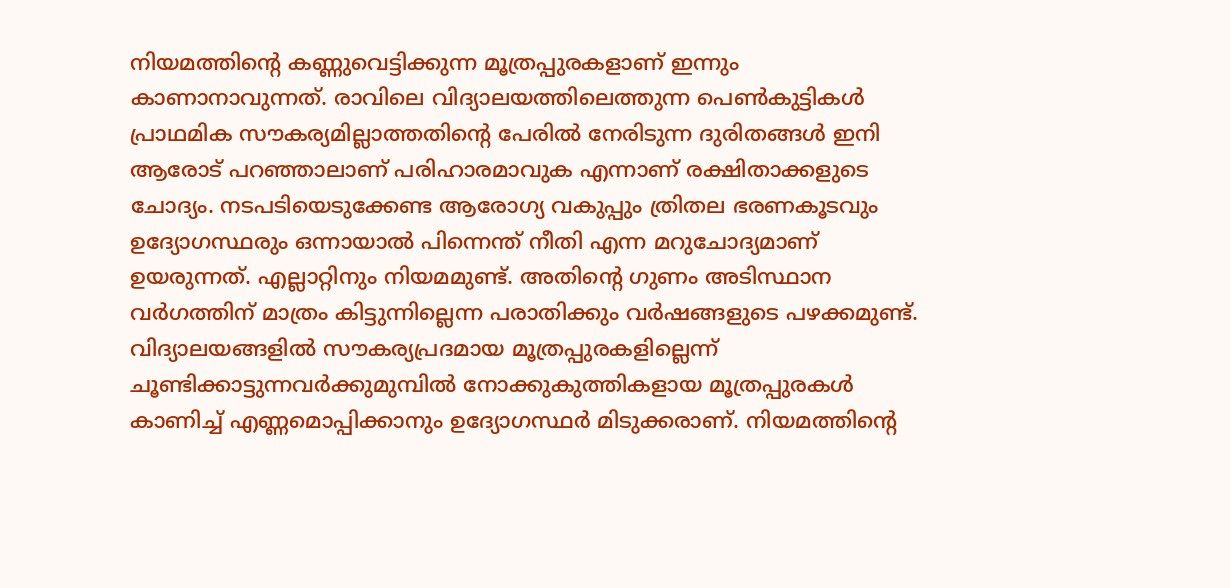നിയമത്തിന്‍റെ കണ്ണുവെട്ടിക്കുന്ന മൂത്രപ്പുരകളാണ് ഇന്നും കാണാനാവുന്നത്. രാവിലെ വിദ്യാലയത്തിലെത്തുന്ന പെൺകുട്ടികൾ പ്രാഥമിക സൗകര്യമില്ലാത്തതിന്‍റെ പേരിൽ നേരിടുന്ന ദുരിതങ്ങൾ ഇനി ആരോട് പറഞ്ഞാലാണ് പരിഹാരമാവുക എന്നാണ് രക്ഷിതാക്കളുടെ ചോദ്യം. നടപടിയെടുക്കേണ്ട ആരോഗ്യ വകുപ്പും ത്രിതല ഭരണകൂടവും ഉദ്യോഗസ്ഥരും ഒന്നായാൽ പിന്നെന്ത് നീതി എന്ന മറുചോദ്യമാണ് ഉയരുന്നത്. എല്ലാറ്റിനും നിയമമുണ്ട്. അതിന്‍റെ ഗുണം അടിസ്ഥാന വർഗത്തിന് മാത്രം കിട്ടുന്നില്ലെന്ന പരാതിക്കും വർഷങ്ങളുടെ പഴക്കമുണ്ട്. വിദ്യാലയങ്ങളിൽ സൗകര്യപ്രദമായ മൂത്രപ്പുരകളില്ലെന്ന് ചൂണ്ടിക്കാട്ടുന്നവർക്കുമുമ്പിൽ നോക്കുകുത്തികളായ മൂത്രപ്പുരകൾ കാണിച്ച് എണ്ണമൊപ്പിക്കാനും ഉദ്യോഗസ്ഥർ മിടുക്കരാണ്. നിയമത്തിന്‍റെ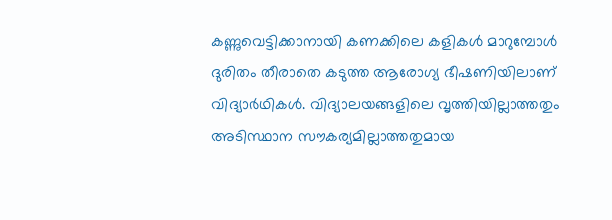കണ്ണുവെട്ടിക്കാനായി കണക്കിലെ കളികൾ മാറുമ്പോൾ ദുരിതം തീരാതെ കടുത്ത ആരോഗ്യ ഭീഷണിയിലാണ് വിദ്യാർഥികൾ. വിദ്യാലയങ്ങളിലെ വൃത്തിയില്ലാത്തതും അടിസ്ഥാന സൗകര്യമില്ലാത്തതുമായ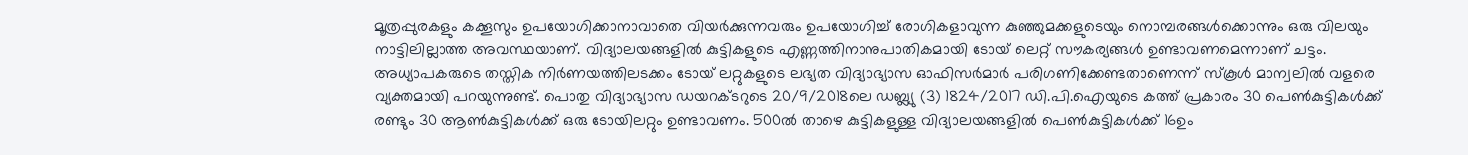മൂത്രപ്പുരകളും കക്കൂസും ഉപയോഗിക്കാനാവാതെ വിയർക്കുന്നവരും ഉപയോഗിച്ച് രോഗികളാവുന്ന കുഞ്ഞുമക്കളുടെയും നൊമ്പരങ്ങൾക്കൊന്നും ഒരു വിലയും നാട്ടിലില്ലാത്ത അവസ്ഥയാണ്. വിദ്യാലയങ്ങളിൽ കുട്ടികളുടെ എണ്ണത്തിനാനുപാതികമായി ടോയ് ലെറ്റ് സൗകര്യങ്ങൾ ഉണ്ടാവണമെന്നാണ് ചട്ടം. അധ്യാപകരുടെ തസ്തിക നിർണയത്തിലടക്കം ടോയ് ലറ്റുകളുടെ ലഭ്യത വിദ്യാഭ്യാസ ഓഫിസർമാർ പരിഗണിക്കേണ്ടതാണെന്ന് സ്കൂൾ മാന്വലിൽ വളരെ വ്യക്തമായി പറയുന്നുണ്ട്. പൊതു വിദ്യാഭ്യാസ ഡയറക്ടറുടെ 20/9/2018ലെ ഡബ്ല്യു (3) 1824/2017 ഡി.പി.ഐയുടെ കത്ത് പ്രകാരം 30 പെൺകുട്ടികൾക്ക് രണ്ടും 30 ആൺകുട്ടികൾക്ക് ഒരു ടോയിലറ്റും ഉണ്ടാവണം. 500ൽ താഴെ കുട്ടികളുള്ള വിദ്യാലയങ്ങളിൽ പെൺകുട്ടികൾക്ക് 16ഉം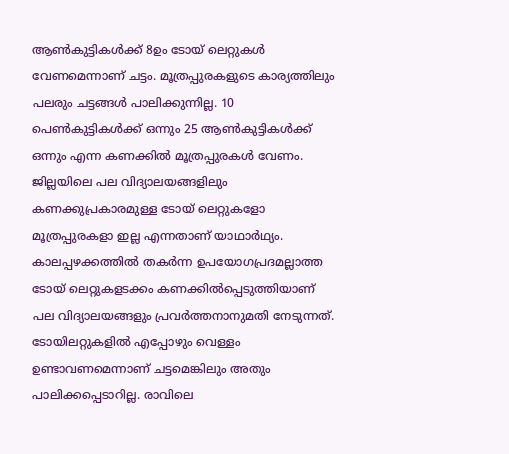ആൺകുട്ടികൾക്ക് 8ഉം ടോയ് ലെറ്റുകൾ വേണമെന്നാണ് ചട്ടം. മൂത്രപ്പുരകളുടെ കാര്യത്തിലും പലരും ചട്ടങ്ങൾ പാലിക്കുന്നില്ല. 10 പെൺകുട്ടികൾക്ക് ഒന്നും 25 ആൺകുട്ടികൾക്ക് ഒന്നും എന്ന കണക്കിൽ മൂത്രപ്പുരകൾ വേണം. ജില്ലയിലെ പല വിദ്യാലയങ്ങളിലും കണക്കുപ്രകാരമുള്ള ടോയ് ലെറ്റുകളോ മൂത്രപ്പുരകളാ ഇല്ല എന്നതാണ് യാഥാർഥ്യം. കാലപ്പഴക്കത്തിൽ തകർന്ന ഉപയോഗപ്രദമല്ലാത്ത ടോയ് ലെറ്റുകളടക്കം കണക്കിൽപ്പെടുത്തിയാണ് പല വിദ്യാലയങ്ങളും പ്രവർത്തനാനുമതി നേടുന്നത്. ടോയിലറ്റുകളിൽ എപ്പോഴും വെള്ളം ഉണ്ടാവണമെന്നാണ് ചട്ടമെങ്കിലും അതും പാലിക്കപ്പെടാറില്ല. രാവിലെ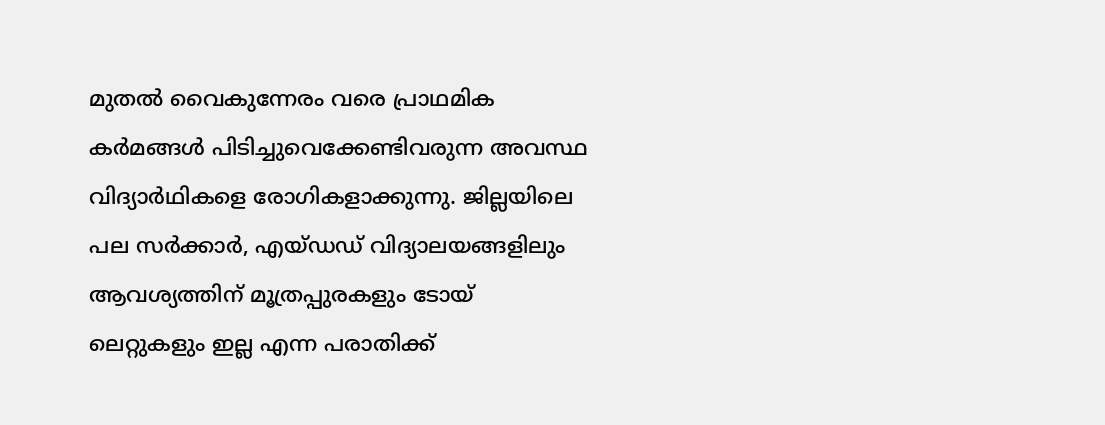മുതൽ വൈകുന്നേരം വരെ പ്രാഥമിക കർമങ്ങൾ പിടിച്ചുവെക്കേണ്ടിവരുന്ന അവസ്ഥ വിദ്യാർഥികളെ രോഗികളാക്കുന്നു. ജില്ലയിലെ പല സർക്കാർ, എയ്ഡഡ് വിദ്യാലയങ്ങളിലും ആവശ്യത്തിന് മൂത്രപ്പുരകളും ടോയ് ലെറ്റുകളും ഇല്ല എന്ന പരാതിക്ക്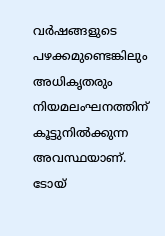വർഷങ്ങളുടെ പഴക്കമുണ്ടെങ്കിലും അധികൃതരും നിയമലംഘനത്തിന് കൂട്ടുനിൽക്കുന്ന അവസ്ഥയാണ്. ടോയ്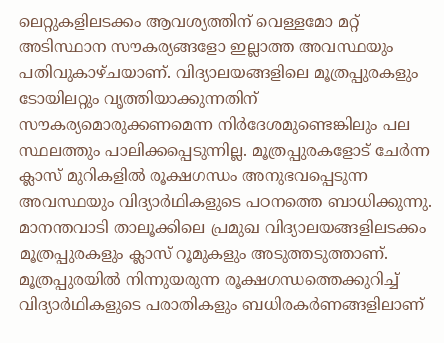ലെറ്റുകളിലടക്കം ആവശ്യത്തിന് വെള്ളമോ മറ്റ് അടിസ്ഥാന സൗകര്യങ്ങളോ ഇല്ലാത്ത അവസ്ഥയും പതിവുകാഴ്ചയാണ്. വിദ്യാലയങ്ങളിലെ മൂത്രപ്പുരകളും ടോയിലറ്റും വൃത്തിയാക്കുന്നതിന് സൗകര്യമൊരുക്കണമെന്ന നിർദേശമുണ്ടെങ്കിലും പല സ്ഥലത്തും പാലിക്കപ്പെടുന്നില്ല. മൂത്രപ്പുരകളോട് ചേർന്ന ക്ലാസ് മുറികളിൽ രൂക്ഷഗന്ധം അനുഭവപ്പെടുന്ന അവസ്ഥയും വിദ്യാർഥികളുടെ പഠനത്തെ ബാധിക്കുന്നു. മാനന്തവാടി താലൂക്കിലെ പ്രമുഖ വിദ്യാലയങ്ങളിലടക്കം മൂത്രപ്പുരകളും ക്ലാസ് റൂമുകളും അടുത്തടുത്താണ്. മൂത്രപ്പുരയിൽ നിന്നുയരുന്ന രൂക്ഷഗന്ധത്തെക്കുറിച്ച് വിദ്യാർഥികളുടെ പരാതികളും ബധിരകർണങ്ങളിലാണ്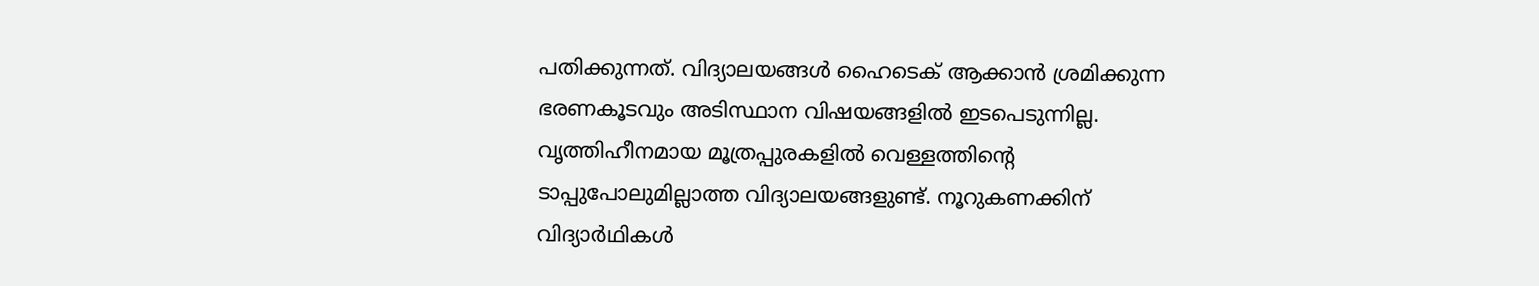പതിക്കുന്നത്. വിദ്യാലയങ്ങൾ ഹൈടെക് ആക്കാൻ ശ്രമിക്കുന്ന ഭരണകൂടവും അടിസ്ഥാന വിഷയങ്ങളിൽ ഇടപെടുന്നില്ല. വൃത്തിഹീനമായ മൂത്രപ്പുരകളിൽ വെള്ളത്തിന്‍റെ ടാപ്പുപോലുമില്ലാത്ത വിദ്യാലയങ്ങളുണ്ട്. നൂറുകണക്കിന് വിദ്യാർഥികൾ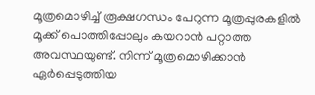മൂത്രമൊഴിച്ച് രൂക്ഷഗന്ധം പേറുന്ന മൂത്രപ്പുരകളിൽ മൂക്ക് പൊത്തിപ്പോലും കയറാൻ പറ്റാത്ത അവസ്ഥയുണ്ട്. നിന്ന് മൂത്രമൊഴിക്കാൻ ഏർപ്പെടുത്തിയ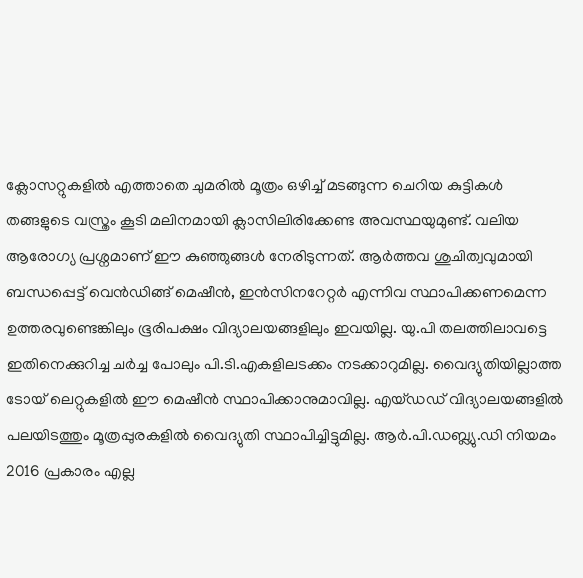ക്ലോസറ്റുകളിൽ എത്താതെ ചുമരിൽ മൂത്രം ഒഴിച്ച് മടങ്ങുന്ന ചെറിയ കുട്ടികൾ തങ്ങളുടെ വസ്ത്രം കൂടി മലിനമായി ക്ലാസിലിരിക്കേണ്ട അവസ്ഥയുമുണ്ട്. വലിയ ആരോഗ്യ പ്രശ്നമാണ് ഈ കുഞ്ഞുങ്ങൾ നേരിടുന്നത്. ആർത്തവ ശുചിത്വവുമായി ബന്ധപ്പെട്ട് വെൻഡിങ്ങ് മെഷീൻ, ഇൻസിനറേറ്റർ എന്നിവ സ്ഥാപിക്കണമെന്ന ഉത്തരവുണ്ടെങ്കിലും ഭൂരിപക്ഷം വിദ്യാലയങ്ങളിലും ഇവയില്ല. യു.പി തലത്തിലാവട്ടെ ഇതിനെക്കുറിച്ച ചർച്ച പോലും പി.ടി.എകളിലടക്കം നടക്കാറുമില്ല. വൈദ്യുതിയില്ലാത്ത ടോയ് ലെറ്റുകളിൽ ഈ മെഷീൻ സ്ഥാപിക്കാനുമാവില്ല. എയ്ഡഡ് വിദ്യാലയങ്ങളിൽ പലയിടത്തും മൂത്രപ്പുരകളിൽ വൈദ്യുതി സ്ഥാപിച്ചിട്ടുമില്ല. ആർ.പി.ഡബ്ല്യു.ഡി നിയമം 2016 പ്രകാരം എല്ല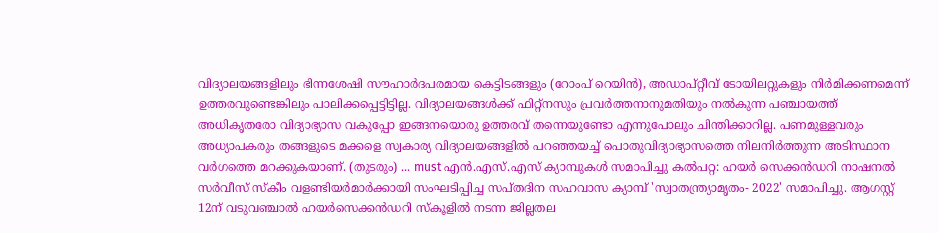വിദ്യാലയങ്ങളിലും ഭിന്നശേഷി സൗഹാർദപരമായ കെട്ടിടങ്ങളും (റോംപ് റെയിൻ), അഡാപ്റ്റീവ് ടോയിലറ്റുകളും നിർമിക്കണമെന്ന്‌ ഉത്തരവുണ്ടെങ്കിലും പാലിക്കപ്പെട്ടിട്ടില്ല. വിദ്യാലയങ്ങൾക്ക് ഫിറ്റ്നസും പ്രവർത്തനാനുമതിയും നൽകുന്ന പഞ്ചായത്ത് അധികൃതരോ വിദ്യാഭ്യാസ വകുപ്പോ ഇങ്ങനയൊരു ഉത്തരവ് തന്നെയുണ്ടോ എന്നുപോലും ചിന്തിക്കാറില്ല. പണമുള്ളവരും അധ്യാപകരും തങ്ങളുടെ മക്കളെ സ്വകാര്യ വിദ്യാലയങ്ങളിൽ പറഞ്ഞയച്ച് പൊതുവിദ്യാഭ്യാസത്തെ നിലനിർത്തുന്ന അടിസ്ഥാന വർഗത്തെ മറക്കുകയാണ്. (തുടരും) ... must എൻ.എസ്.എസ് ക്യാമ്പുകൾ സമാപിച്ചു കൽപറ്റ: ഹയർ സെക്കൻഡറി നാഷനൽ സർവീസ് സ്കീം വളണ്ടിയർമാർക്കായി സംഘടിപ്പിച്ച സപ്തദിന സഹവാസ ക്യാമ്പ് 'സ്വാതന്ത്ര്യാമൃതം- 2022' സമാപിച്ചു. ആഗസ്റ്റ് 12ന് വടുവഞ്ചാൽ ഹയർസെക്കൻഡറി സ്കൂളിൽ നടന്ന ജില്ലതല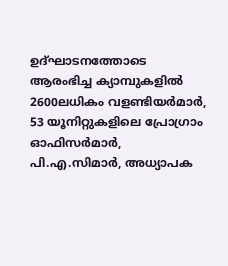ഉദ്ഘാടനത്തോടെ ആരംഭിച്ച ക്യാമ്പുകളിൽ 2600ലധികം വളണ്ടിയർമാർ, 53 യൂനിറ്റുകളിലെ പ്രോഗ്രാം ഓഫിസർമാർ, പി.എ.സിമാർ, അധ്യാപക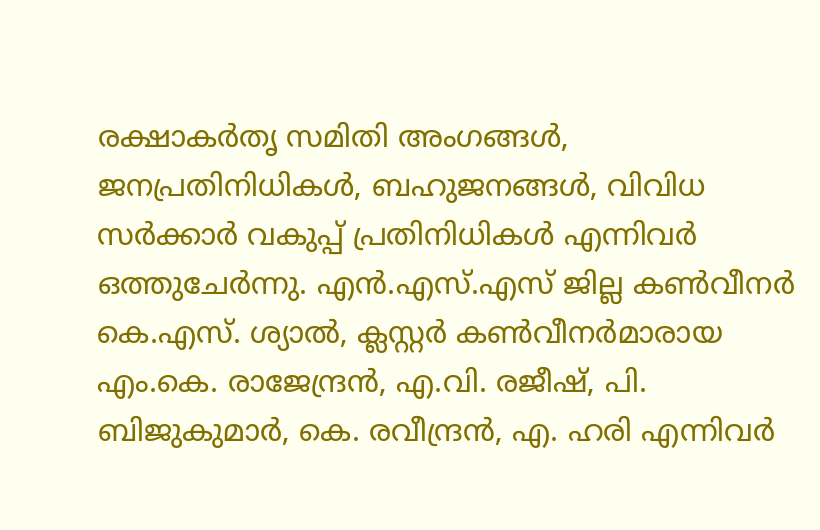രക്ഷാകർതൃ സമിതി അംഗങ്ങൾ, ജനപ്രതിനിധികൾ, ബഹുജനങ്ങൾ, വിവിധ സർക്കാർ വകുപ്പ് പ്രതിനിധികൾ എന്നിവർ ഒത്തുചേർന്നു. എൻ.എസ്.എസ് ജില്ല കൺവീനർ കെ.എസ്. ശ്യാൽ, ക്ലസ്റ്റർ കൺവീനർമാരായ എം.കെ. രാജേന്ദ്രൻ, എ.വി. രജീഷ്, പി. ബിജുകുമാർ, കെ. രവീന്ദ്രൻ, എ. ഹരി എന്നിവർ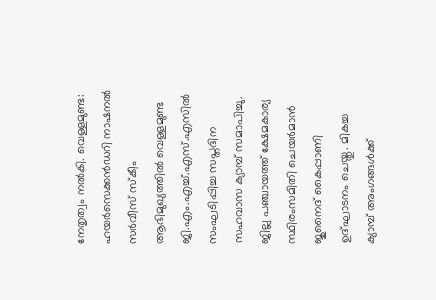നേതൃത്വം നൽകി. വെള്ളമുണ്ട: ഹയർസെക്കൻഡറി നാഷനൽ സർവീസ് സ്കീം ആഭിമുഖ്യത്തിൽ വെള്ളമുണ്ട ജി.എം.എച്ച്.എസ്.എസിൽ സംഘടിപ്പിച്ച സപ്തദിന സഹവാസ ക്യാമ്പ് സമാപിച്ചു. ജില്ല പഞ്ചായത്ത് ക്ഷേമകാര്യ സ്ഥിരംസമിതി ചെയർമാൻ ജുനൈദ് കൈപ്പാണി ഉദ്‌ഘാടനം ചെയ്തു. മികച്ച ക്യാമ്പ് അംഗങ്ങൾക്ക്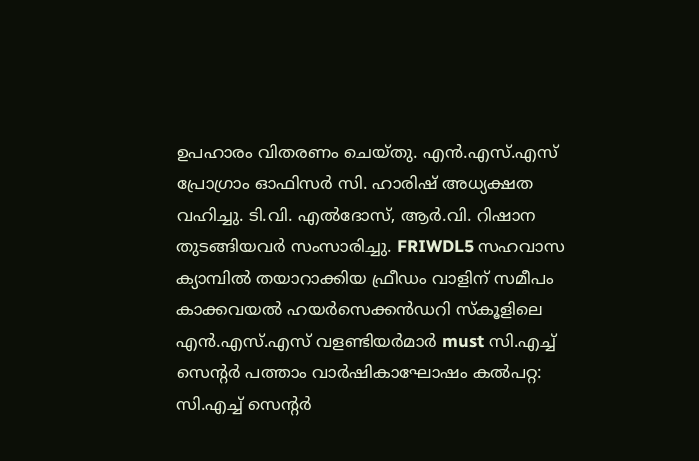ഉപഹാരം വിതരണം ചെയ്തു. എൻ.എസ്.എസ് പ്രോഗ്രാം ഓഫിസർ സി. ഹാരിഷ് അധ്യക്ഷത വഹിച്ചു. ടി.വി. എൽദോസ്‌, ആർ.വി. റിഷാന തുടങ്ങിയവർ സംസാരിച്ചു. FRIWDL5 സഹവാസ ക്യാമ്പിൽ തയാറാക്കിയ ഫ്രീഡം വാളിന് സമീപം കാക്കവയൽ ഹയർസെക്കൻഡറി സ്കൂളിലെ എൻ.എസ്.എസ് വളണ്ടിയർമാർ must സി.എച്ച് സെന്റർ പത്താം വാർഷികാഘോഷം കൽപറ്റ: സി.എച്ച് സെന്റർ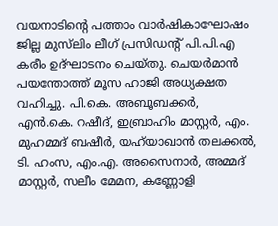വയനാടിന്റെ പത്താം വാർഷികാഘോഷം ജില്ല മുസ്‍ലിം ലീഗ് പ്രസിഡന്റ് പി.പി.എ കരീം ഉദ്ഘാടനം ചെയ്തു. ചെയർമാൻ പയന്തോത്ത് മൂസ ഹാജി അധ്യക്ഷത വഹിച്ചു. പി.കെ. അബൂബക്കർ, എൻ.കെ. റഷീദ്, ഇബ്രാഹിം മാസ്റ്റർ, എം. മുഹമ്മദ് ബഷീർ, യഹ്‍യാഖാൻ തലക്കൽ, ടി. ഹംസ, എം.എ. അസൈനാർ, അമ്മദ് മാസ്റ്റർ, സലീം മേമന, കണ്ണോളി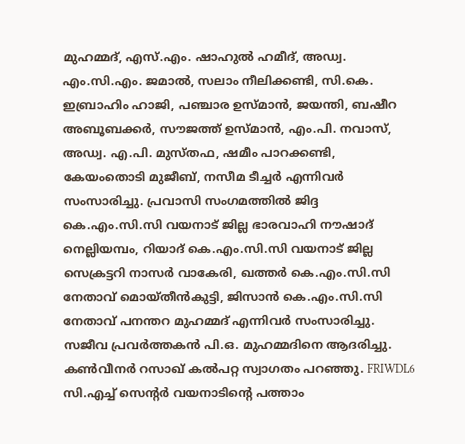മുഹമ്മദ്, എസ്.എം. ഷാഹുൽ ഹമീദ്, അഡ്വ. എം.സി.എം. ജമാൽ, സലാം നീലിക്കണ്ടി, സി.കെ. ഇബ്രാഹിം ഹാജി, പഞ്ചാര ഉസ്മാൻ, ജയന്തി, ബഷീറ അബൂബക്കർ, സൗജത്ത് ഉസ്മാൻ, എം.പി. നവാസ്, അഡ്വ. എ.പി. മുസ്തഫ, ഷമീം പാറക്കണ്ടി, കേയംതൊടി മുജീബ്, നസീമ ടീച്ചർ എന്നിവർ സംസാരിച്ചു. പ്രവാസി സംഗമത്തിൽ ജിദ്ദ കെ.എം.സി.സി വയനാട് ജില്ല ഭാരവാഹി നൗഷാദ് നെല്ലിയമ്പം, റിയാദ് കെ.എം.സി.സി വയനാട് ജില്ല സെക്രട്ടറി നാസർ വാകേരി, ഖത്തർ കെ.എം.സി.സി നേതാവ് മൊയ്തീൻകുട്ടി, ജിസാൻ കെ.എം.സി.സി നേതാവ് പനന്തറ മുഹമ്മദ് എന്നിവർ സംസാരിച്ചു. സജീവ പ്രവർത്തകൻ പി.ഒ. മുഹമ്മദിനെ ആദരിച്ചു. കൺവീനർ റസാഖ് കൽപറ്റ സ്വാഗതം പറഞ്ഞു. FRIWDL6 സി.എച്ച് സെന്റർ വയനാടിന്റെ പത്താം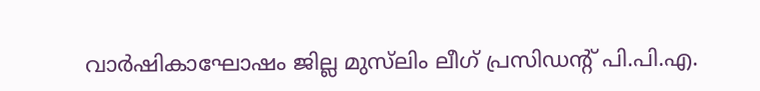വാർഷികാഘോഷം ജില്ല മുസ്‍ലിം ലീഗ് പ്രസിഡന്റ് പി.പി.എ.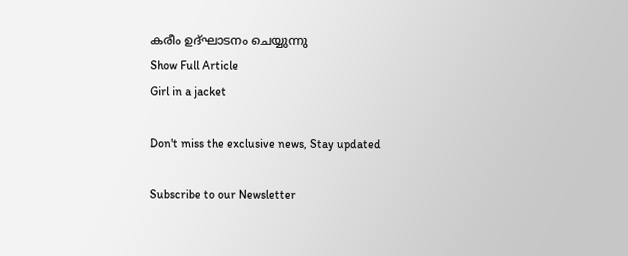കരീം ഉദ്ഘാടനം ചെയ്യുന്നു
Show Full Article
Girl in a jacket

Don't miss the exclusive news, Stay updated

Subscribe to our Newsletter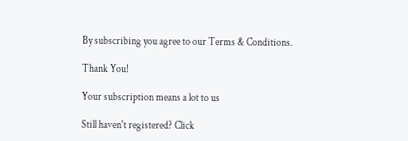By subscribing you agree to our Terms & Conditions.

Thank You!

Your subscription means a lot to us

Still haven't registered? Click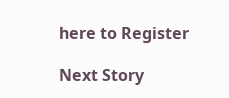here to Register

Next Story